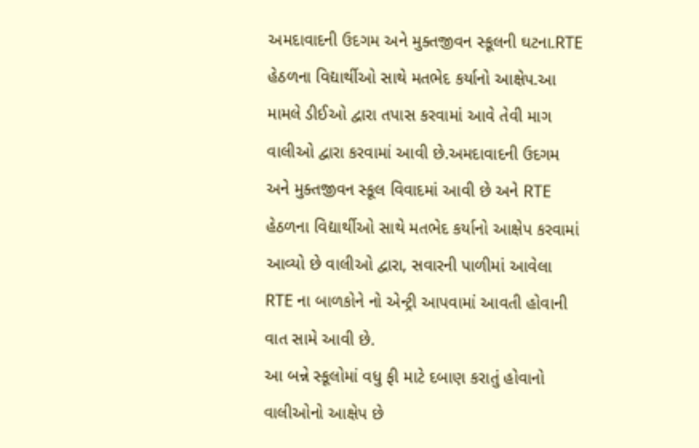અમદાવાદની ઉદગમ અને મુક્તજીવન સ્કૂલની ઘટના.RTE હેઠળના વિદ્યાર્થીઓ સાથે મતભેદ કર્યાનો આક્ષેપ.આ મામલે ડીઈઓ દ્વારા તપાસ કરવામાં આવે તેવી માગ વાલીઓ દ્વારા કરવામાં આવી છે.અમદાવાદની ઉદગમ અને મુક્તજીવન સ્કૂલ વિવાદમાં આવી છે અને RTE હેઠળના વિદ્યાર્થીઓ સાથે મતભેદ કર્યાનો આક્ષેપ કરવામાં આવ્યો છે વાલીઓ દ્વારા, સવારની પાળીમાં આવેલા RTE ના બાળકોને નો એન્ટ્રી આપવામાં આવતી હોવાની વાત સામે આવી છે.
આ બન્ને સ્કૂલોમાં વધુ ફી માટે દબાણ કરાતું હોવાનો વાલીઓનો આક્ષેપ છે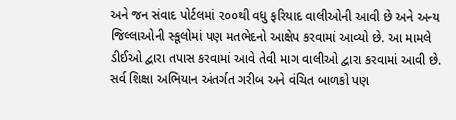અને જન સંવાદ પોર્ટલમાં ૨૦૦થી વધુ ફરિયાદ વાલીઓની આવી છે અને અન્ય જિલ્લાઓની સ્કૂલોમાં પણ મતભેદનો આક્ષેપ કરવામાં આવ્યો છે. આ મામલે ડીઈઓ દ્વારા તપાસ કરવામાં આવે તેવી માગ વાલીઓ દ્વારા કરવામાં આવી છે.
સર્વ શિક્ષા અભિયાન અંતર્ગત ગરીબ અને વંચિત બાળકો પણ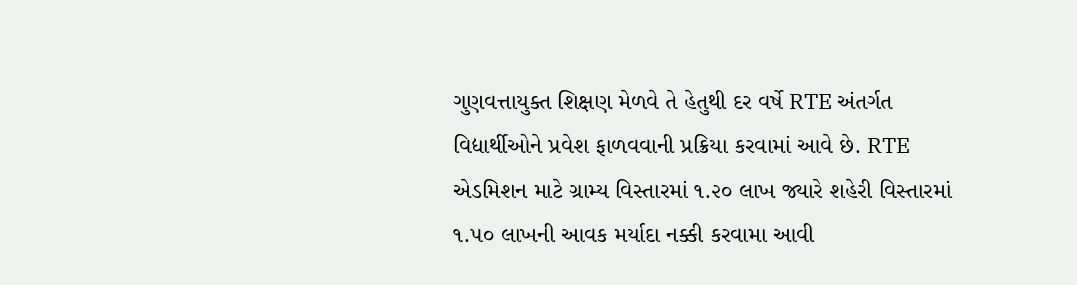ગુણવત્તાયુક્ત શિક્ષણ મેળવે તે હેતુથી દર વર્ષે RTE અંતર્ગત વિદ્યાર્થીઓને પ્રવેશ ફાળવવાની પ્રક્રિયા કરવામાં આવે છે. RTE એડમિશન માટે ગ્રામ્ય વિસ્તારમાં ૧.૨૦ લાખ જ્યારે શહેરી વિસ્તારમાં ૧.૫૦ લાખની આવક મર્યાદા નક્કી કરવામા આવી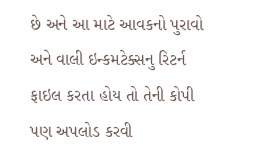છે અને આ માટે આવકનો પુરાવો અને વાલી ઇન્કમટેક્સનુ રિટર્ન ફાઇલ કરતા હોય તો તેની કોપી પણ અપલોડ કરવી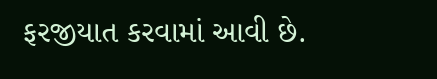ફરજીયાત કરવામાં આવી છે.